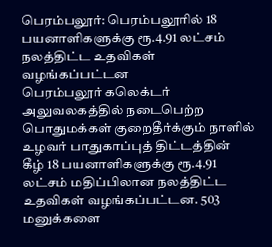பெரம்பலூர்: பெரம்பலூரில் 18 பயனாளிகளுக்கு ரூ.4.91 லட்சம் நலத்திட்ட உதவிகள் வழங்கப்பட்டன
பெரம்பலூர் கலெக்டர் அலுவலகத்தில் நடைபெற்ற பொதுமக்கள் குறைதீர்க்கும் நாளில் உழவர் பாதுகாப்புத் திட்டத்தின் கீழ் 18 பயனாளிகளுக்கு ரூ.4.91 லட்சம் மதிப்பிலான நலத்திட்ட உதவிகள் வழங்கப்பட்டன. 503 மனுக்களை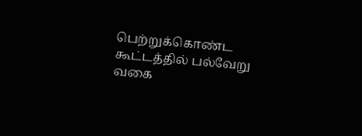பெற்றுக்கொண்ட கூட்டத்தில் பல்வேறு வகை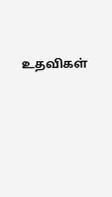உதவிகள்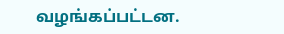வழங்கப்பட்டன.